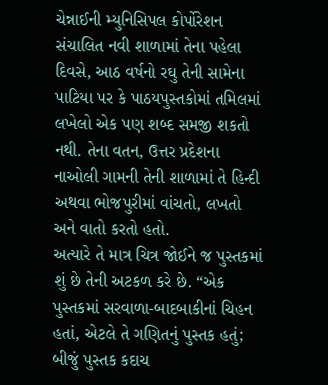ચેન્નાઈની મ્યુનિસિપલ કોર્પોરેશન સંચાલિત નવી શાળામાં તેના પહેલા દિવસે, આઠ વર્ષનો રઘુ તેની સામેના પાટિયા પર કે પાઠયપુસ્તકોમાં તમિલમાં લખેલો એક પણ શબ્દ સમજી શકતો નથી. તેના વતન, ઉત્તર પ્રદેશના નાઓલી ગામની તેની શાળામાં તે હિન્દી અથવા ભોજપુરીમાં વાંચતો, લખતો અને વાતો કરતો હતો.
અત્યારે તે માત્ર ચિત્ર જોઈને જ પુસ્તકમાં શું છે તેની અટકળ કરે છે. “એક પુસ્તકમાં સરવાળા-બાદબાકીનાં ચિહન હતાં, એટલે તે ગણિતનું પુસ્તક હતું; બીજું પુસ્તક કદાચ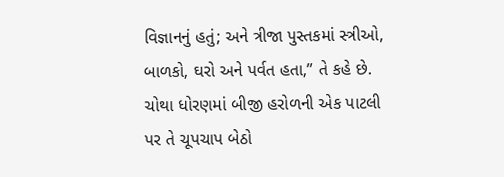વિજ્ઞાનનું હતું; અને ત્રીજા પુસ્તકમાં સ્ત્રીઓ, બાળકો, ઘરો અને પર્વત હતા,” તે કહે છે.
ચોથા ધોરણમાં બીજી હરોળની એક પાટલી પર તે ચૂપચાપ બેઠો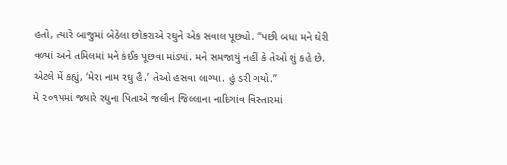હતો, ત્યારે બાજુમાં બેઠેલા છોકરાએ રઘુને એક સવાલ પૂછ્યો. “પછી બધા મને ઘેરી વળ્યાં અને તમિલમાં મને કંઈક પૂછવા માંડ્યાં. મને સમજાયું નહીં કે તેઓ શું કહે છે. એટલે મેં કહ્યું, ‘મેરા નામ રઘુ હૈ.’ તેઓ હસવા લાગ્યા. હું ડરી ગયો.”
મે ૨૦૧૫માં જ્યારે રઘુના પિતાએ જલૌન જિલ્લાના નાદિગાંવ વિસ્તારમાં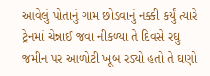આવેલું પોતાનું ગામ છોડવાનું નક્કી કર્યું ત્યારે ટ્રેનમાં ચેન્નાઈ જવા નીકળ્યા તે દિવસે રઘુ જમીન પર આળોટી ખૂબ રડ્યો હતો તે ઘણો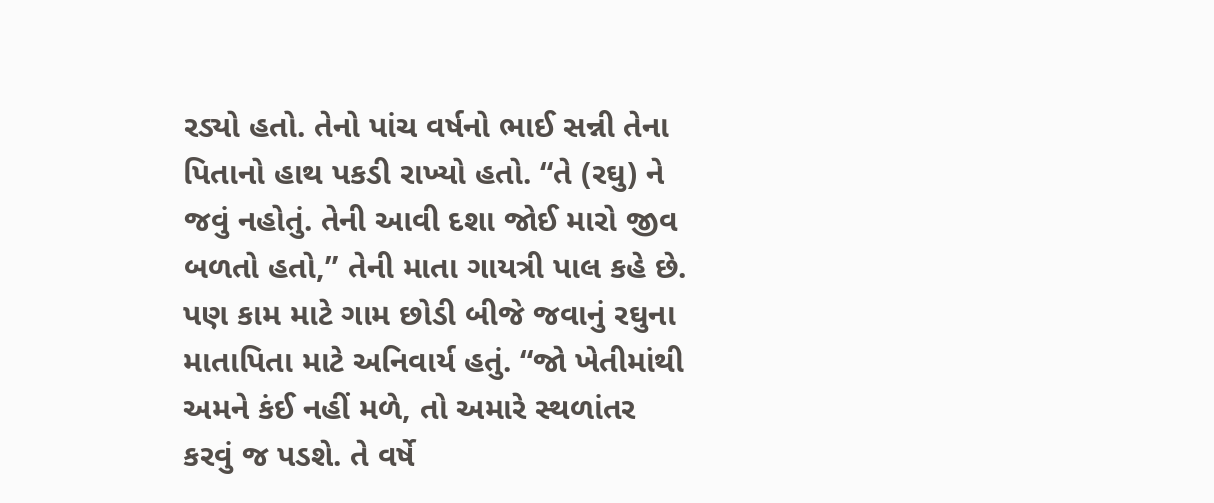રડ્યો હતો. તેનો પાંચ વર્ષનો ભાઈ સન્ની તેના પિતાનો હાથ પકડી રાખ્યો હતો. “તે (રઘુ) ને જવું નહોતું. તેની આવી દશા જોઈ મારો જીવ બળતો હતો,” તેની માતા ગાયત્રી પાલ કહે છે.
પણ કામ માટે ગામ છોડી બીજે જવાનું રઘુના માતાપિતા માટે અનિવાર્ય હતું. “જો ખેતીમાંથી અમને કંઈ નહીં મળે, તો અમારે સ્થળાંતર કરવું જ પડશે. તે વર્ષે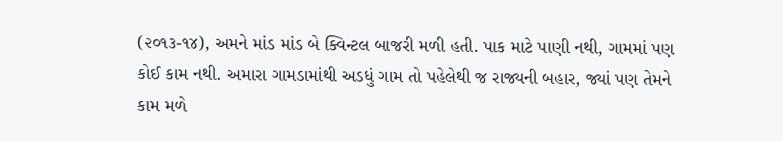(૨૦૧૩-૧૪), અમને માંડ માંડ બે ક્વિન્ટલ બાજરી મળી હતી. પાક માટે પાણી નથી, ગામમાં પણ કોઈ કામ નથી. અમારા ગામડામાંથી અડધું ગામ તો પહેલેથી જ રાજ્યની બહાર, જ્યાં પણ તેમને કામ મળે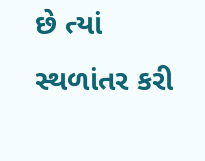છે ત્યાં સ્થળાંતર કરી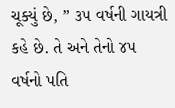ચૂક્યું છે, ” ૩૫ વર્ષની ગાયત્રી કહે છે. તે અને તેનો ૪૫ વર્ષનો પતિ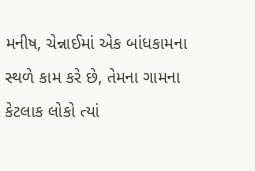મનીષ, ચેન્નાઈમાં એક બાંધકામના સ્થળે કામ કરે છે, તેમના ગામના કેટલાક લોકો ત્યાં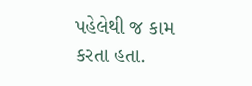પહેલેથી જ કામ કરતા હતા.